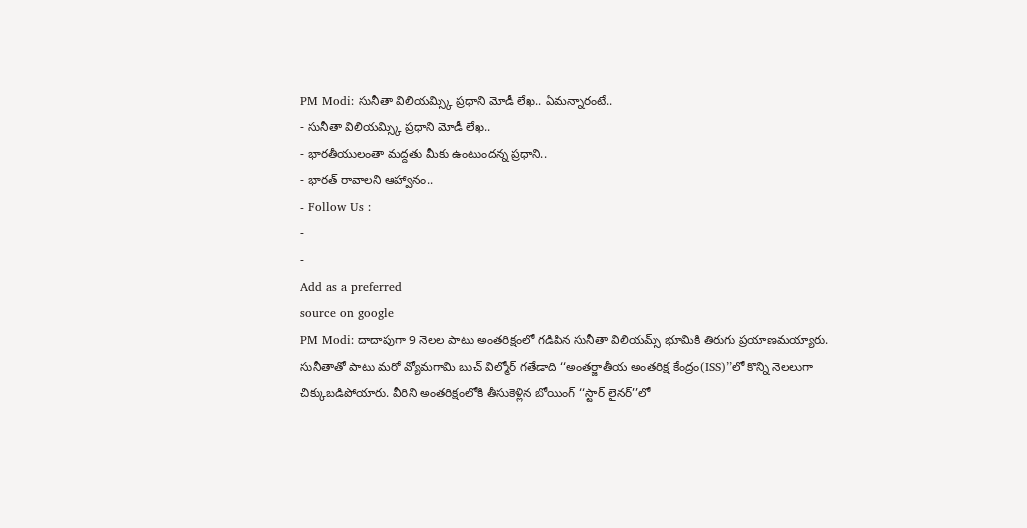PM Modi: సునీతా విలియమ్స్కి ప్రధాని మోడీ లేఖ.. ఏమన్నారంటే..
- సునీతా విలియమ్స్కి ప్రధాని మోడీ లేఖ..
- భారతీయులంతా మద్దతు మీకు ఉంటుందన్న ప్రధాని..
- భారత్ రావాలని ఆహ్వానం..
- Follow Us :
-
-
Add as a preferred
source on google
PM Modi: దాదాపుగా 9 నెలల పాటు అంతరిక్షంలో గడిపిన సునీతా విలియమ్స్ భూమికి తిరుగు ప్రయాణమయ్యారు. సునీతాతో పాటు మరో వ్యోమగామి బుచ్ విల్మోర్ గతేడాది ‘‘అంతర్జాతీయ అంతరిక్ష కేంద్రం(ISS)’’లో కొన్ని నెలలుగా చిక్కుబడిపోయారు. వీరిని అంతరిక్షంలోకి తీసుకెళ్లిన బోయింగ్ ‘‘స్టార్ లైనర్’’లో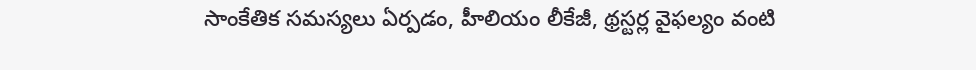సాంకేతిక సమస్యలు ఏర్పడం, హీలియం లీకేజీ, థ్రస్టర్ల వైఫల్యం వంటి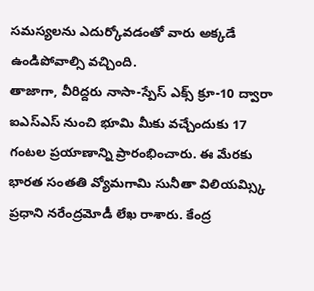సమస్యలను ఎదుర్కోవడంతో వారు అక్కడే ఉండిపోవాల్సి వచ్చింది.
తాజాగా, వీరిద్దరు నాసా-స్పేస్ ఎక్స్ క్రూ-10 ద్వారా ఐఎస్ఎస్ నుంచి భూమి మీకు వచ్చేందుకు 17 గంటల ప్రయాణాన్ని ప్రారంభించారు. ఈ మేరకు భారత సంతతి వ్యోమగామి సునీతా విలియమ్స్కి ప్రధాని నరేంద్రమోడీ లేఖ రాశారు. కేంద్ర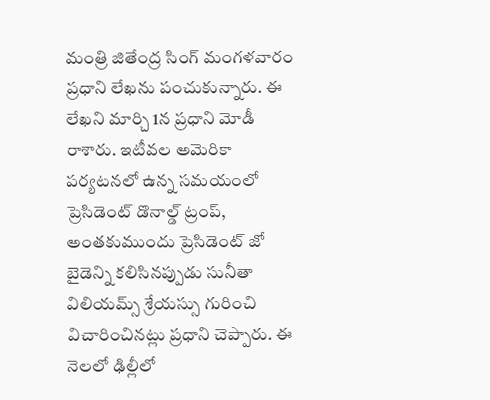మంత్రి జితేంద్ర సింగ్ మంగళవారం ప్రధాని లేఖను పంచుకున్నారు. ఈ లేఖని మార్చి 1న ప్రధాని మోడీ రాశారు. ఇటీవల అమెరికా పర్యటనలో ఉన్న సమయంలో ప్రెసిడెంట్ డొనాల్డ్ ట్రంప్, అంతకుముందు ప్రెసిడెంట్ జో బైడెన్ని కలిసినప్పుడు సునీతా విలియమ్స్ శ్రేయస్సు గురించి విచారించినట్లు ప్రధాని చెప్పారు. ఈ నెలలో ఢిల్లీలో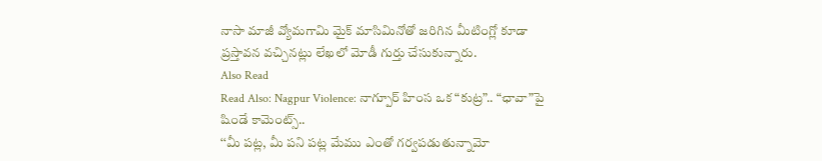నాసా మాజీ వ్యోమగామి మైక్ మాసిమినోతో జరిగిన మీటింగ్లో కూడా ప్రస్తావన వచ్చినట్లు లేఖలో మోడీ గుర్తు చేసుకున్నారు.
Also Read
Read Also: Nagpur Violence: నాగ్పూర్ హింస ఒక “కుట్ర”.. “ఛావా”పై షిండే కామెంట్స్..
‘‘మీ పట్ల, మీ పని పట్ల మేము ఎంతో గర్వపడుతున్నామో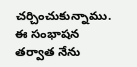చర్చించుకున్నాము. ఈ సంభాషన తర్వాత నేను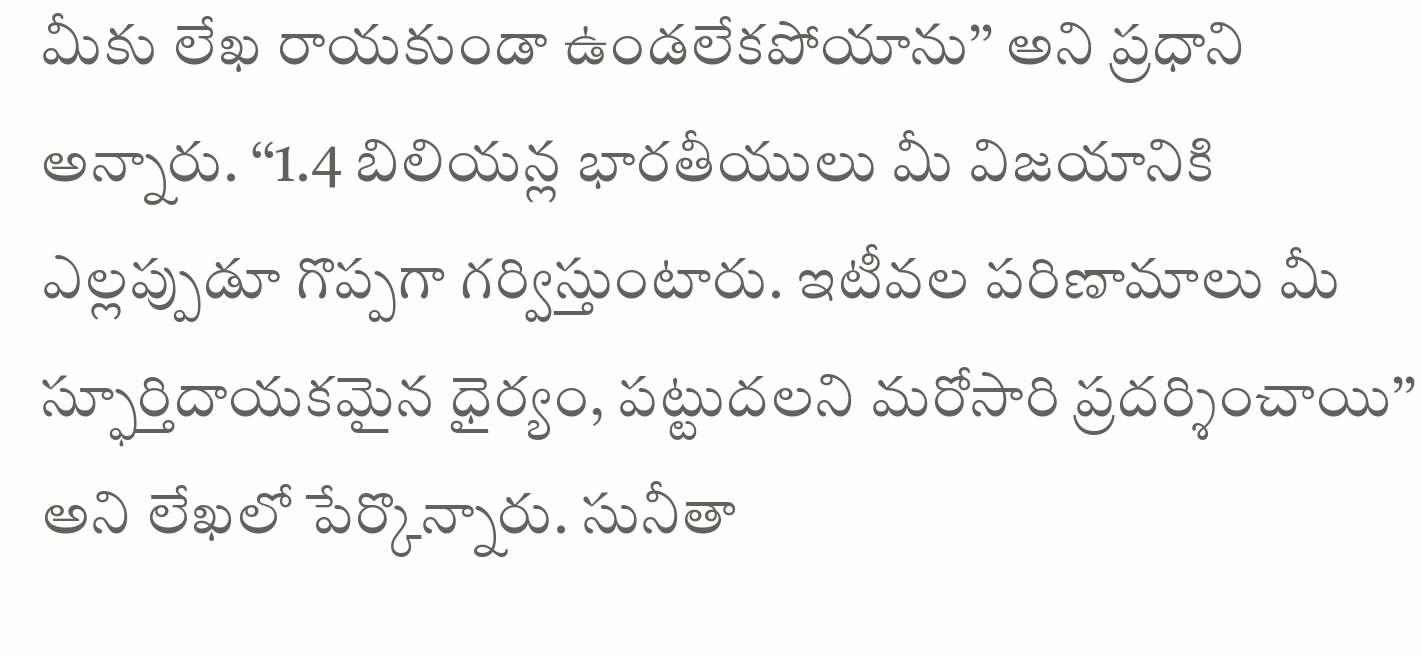మీకు లేఖ రాయకుండా ఉండలేకపోయాను’’ అని ప్రధాని అన్నారు. ‘‘1.4 బిలియన్ల భారతీయులు మీ విజయానికి ఎల్లప్పుడూ గొప్పగా గర్విస్తుంటారు. ఇటీవల పరిణామాలు మీ స్ఫూర్తిదాయకమైన ధైర్యం, పట్టుదలని మరోసారి ప్రదర్శించాయి’’ అని లేఖలో పేర్కొన్నారు. సునీతా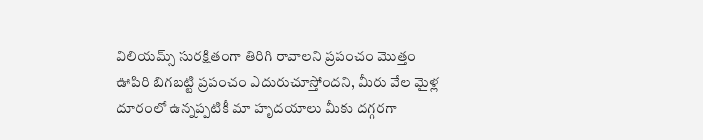విలియమ్స్ సురక్షితంగా తిరిగి రావాలని ప్రపంచం మొత్తం ఊపిరి బిగబట్టి ప్రపంచం ఎదురుచూస్తోందని, మీరు వేల మైళ్ల దూరంలో ఉన్నప్పటికీ మా హృదయాలు మీకు దగ్గరగా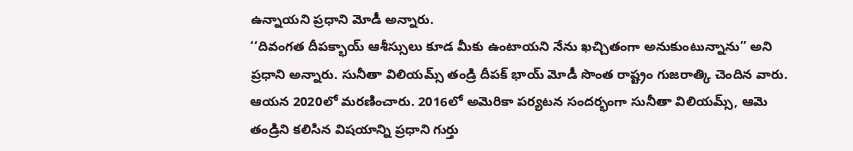ఉన్నాయని ప్రధాని మోడీ అన్నారు.
‘‘దివంగత దీపక్భాయ్ ఆశీస్సులు కూడ మీకు ఉంటాయని నేను ఖచ్చితంగా అనుకుంటున్నాను’’ అని ప్రధాని అన్నారు. సునీతా విలియమ్స్ తండ్రి దీపక్ భాయ్ మోడీ సొంత రాష్ట్రం గుజరాత్కి చెందిన వారు. ఆయన 2020లో మరణించారు. 2016లో అమెరికా పర్యటన సందర్భంగా సునీతా విలియమ్స్, ఆమె తండ్రిని కలిసిన విషయాన్ని ప్రధాని గుర్తు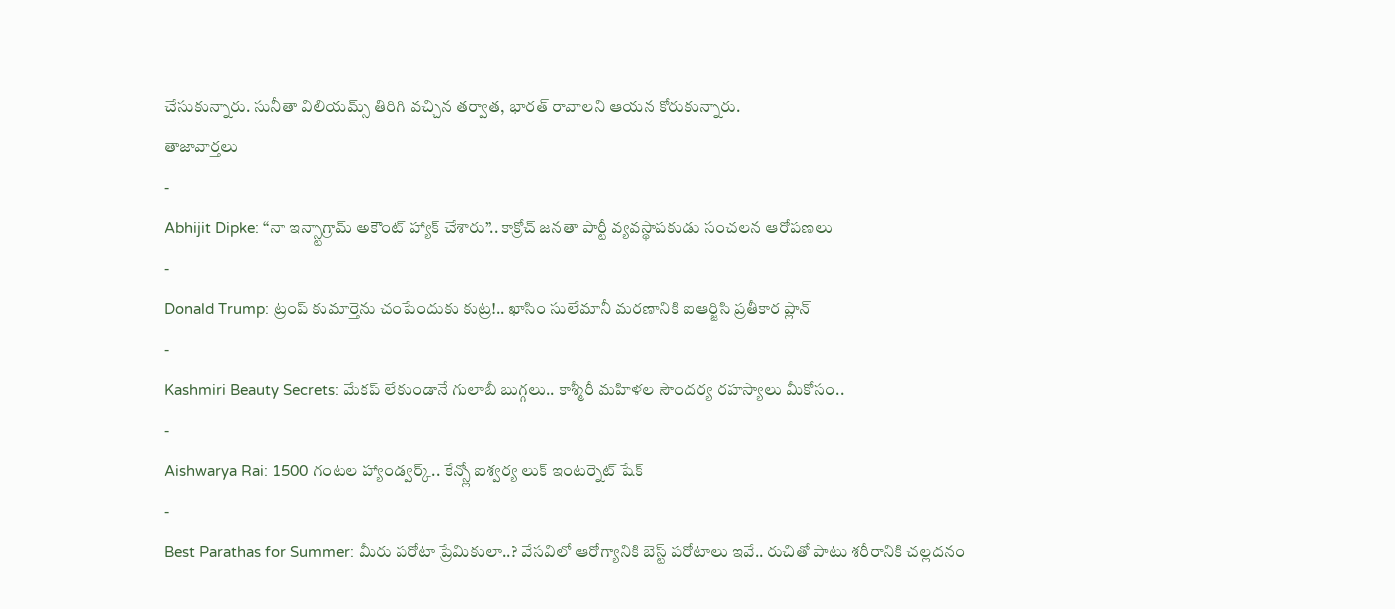చేసుకున్నారు. సునీతా విలియమ్స్ తిరిగి వచ్చిన తర్వాత, భారత్ రావాలని ఆయన కోరుకున్నారు.
తాజావార్తలు
-
Abhijit Dipke: “నా ఇన్స్టాగ్రామ్ అకౌంట్ హ్యాక్ చేశారు”.. కాక్రోచ్ జనతా పార్టీ వ్యవస్థాపకుడు సంచలన ఆరోపణలు
-
Donald Trump: ట్రంప్ కుమార్తెను చంపేందుకు కుట్ర!.. ఖాసిం సులేమానీ మరణానికి ఐఆర్జిసి ప్రతీకార ప్లాన్
-
Kashmiri Beauty Secrets: మేకప్ లేకుండానే గులాబీ బుగ్గలు.. కాశ్మీరీ మహిళల సౌందర్య రహస్యాలు మీకోసం..
-
Aishwarya Rai: 1500 గంటల హ్యాండ్వర్క్.. కేన్స్లో ఐశ్వర్య లుక్ ఇంటర్నెట్ షేక్
-
Best Parathas for Summer: మీరు పరోటా ప్రేమికులా..? వేసవిలో ఆరోగ్యానికి బెస్ట్ పరోటాలు ఇవే.. రుచితో పాటు శరీరానికి చల్లదనం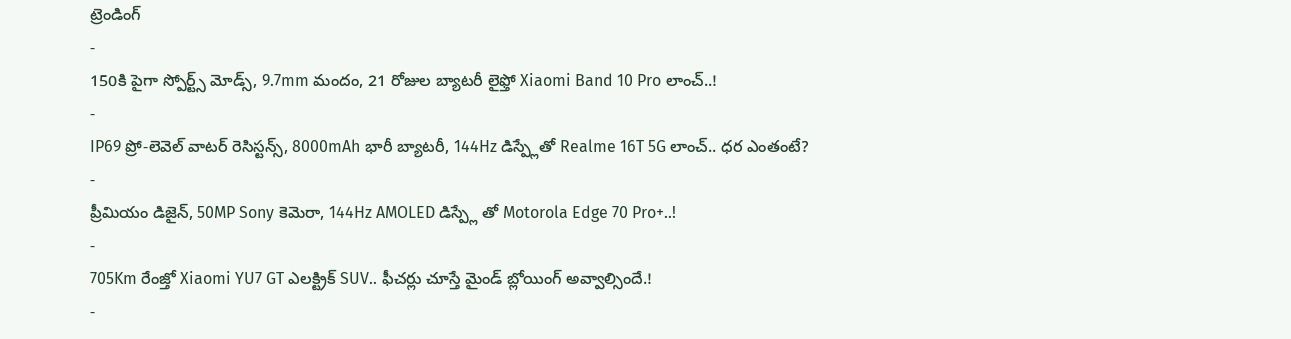ట్రెండింగ్
-
150కి పైగా స్పోర్ట్స్ మోడ్స్, 9.7mm మందం, 21 రోజుల బ్యాటరీ లైఫ్తో Xiaomi Band 10 Pro లాంచ్..!
-
IP69 ప్రో-లెవెల్ వాటర్ రెసిస్టన్స్, 8000mAh భారీ బ్యాటరీ, 144Hz డిస్ప్లేతో Realme 16T 5G లాంచ్.. ధర ఎంతంటే?
-
ప్రీమియం డిజైన్, 50MP Sony కెమెరా, 144Hz AMOLED డిస్ప్లే తో Motorola Edge 70 Pro+..!
-
705Km రేంజ్తో Xiaomi YU7 GT ఎలక్ట్రిక్ SUV.. ఫీచర్లు చూస్తే మైండ్ బ్లోయింగ్ అవ్వాల్సిందే.!
-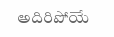అదిరిపోయే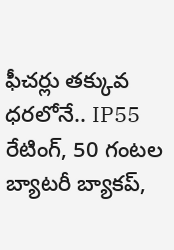ఫీచర్లు తక్కువ ధరలోనే.. IP55 రేటింగ్, 50 గంటల బ్యాటరీ బ్యాకప్,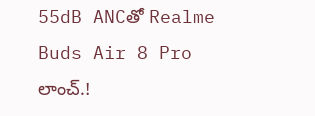55dB ANCతో Realme Buds Air 8 Pro లాంచ్.!